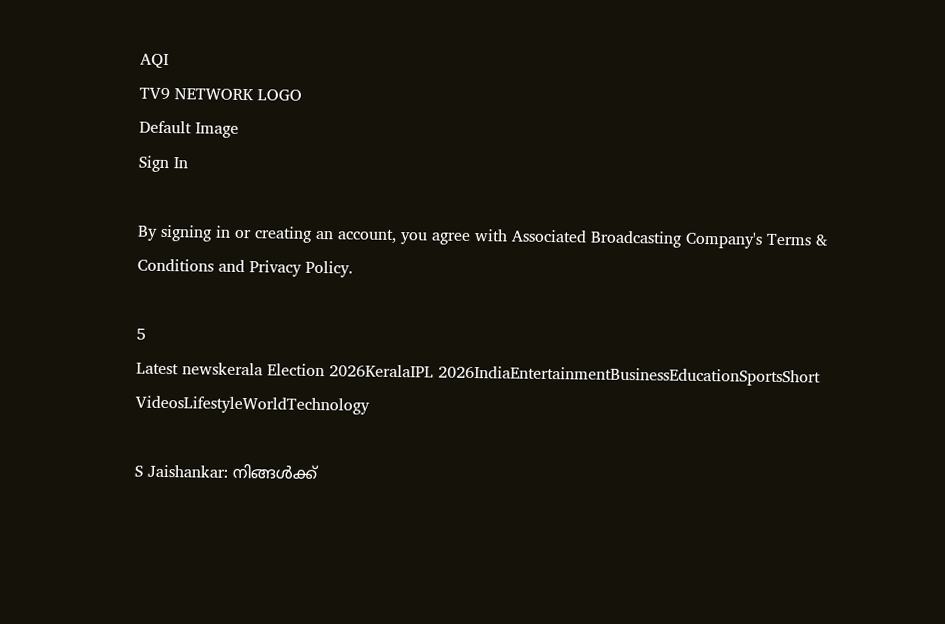AQI
TV9 NETWORK LOGO
Default Image
Sign In

By signing in or creating an account, you agree with Associated Broadcasting Company's Terms & Conditions and Privacy Policy.

5
Latest newskerala Election 2026KeralaIPL 2026IndiaEntertainmentBusinessEducationSportsShort VideosLifestyleWorldTechnology

S Jaishankar: നിങ്ങൾക്ക്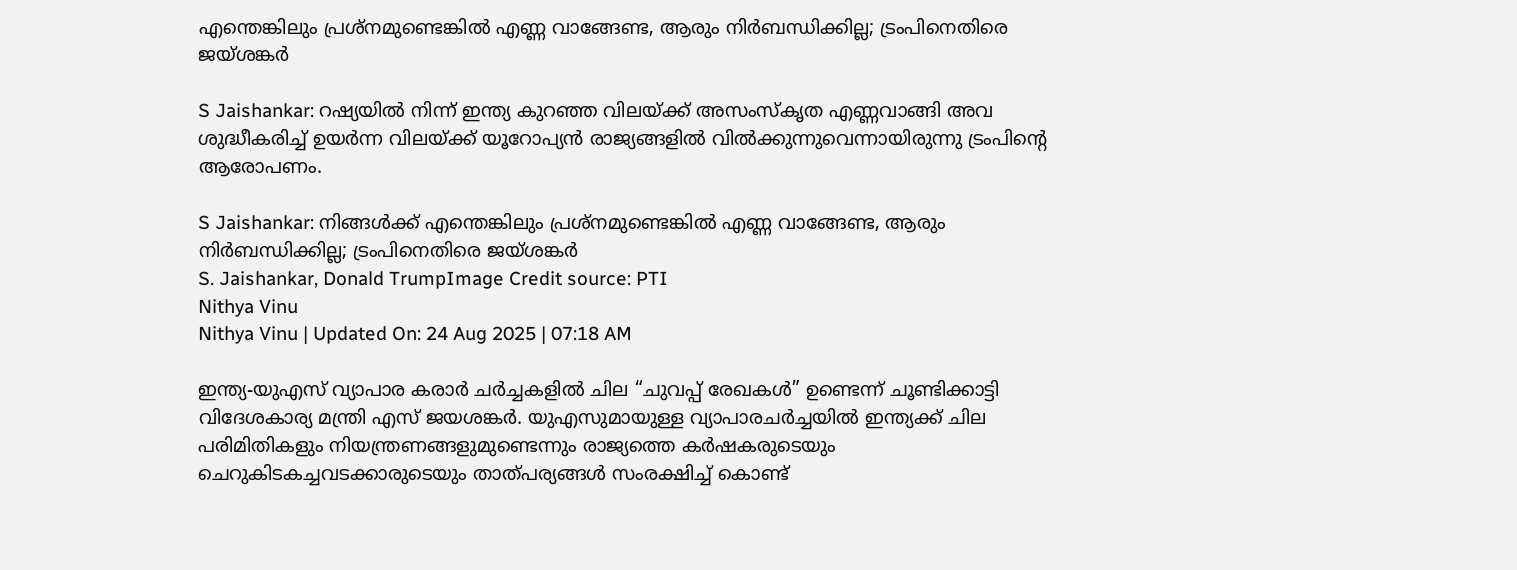എന്തെങ്കിലും പ്രശ്നമുണ്ടെങ്കിൽ എണ്ണ വാങ്ങേണ്ട, ആരും നിർബന്ധിക്കില്ല; ട്രംപിനെതിരെ ജയ്ശങ്കർ

S Jaishankar: റഷ്യയിൽ നിന്ന് ഇന്ത്യ കുറഞ്ഞ വിലയ്ക്ക് അസംസ്‌കൃത എണ്ണവാങ്ങി അവ ശുദ്ധീകരിച്ച് ഉയർന്ന വിലയ്ക്ക് യൂറോപ്യൻ രാജ്യങ്ങളിൽ വിൽക്കുന്നുവെന്നായിരുന്നു ട്രംപിന്റെ ആരോപണം.

S Jaishankar: നിങ്ങൾക്ക് എന്തെങ്കിലും പ്രശ്നമുണ്ടെങ്കിൽ എണ്ണ വാങ്ങേണ്ട, ആരും നിർബന്ധിക്കില്ല; ട്രംപിനെതിരെ ജയ്ശങ്കർ
S. Jaishankar, Donald TrumpImage Credit source: PTI
Nithya Vinu
Nithya Vinu | Updated On: 24 Aug 2025 | 07:18 AM

ഇന്ത്യ-യുഎസ് വ്യാപാര കരാർ ചർച്ചകളിൽ ചില “ചുവപ്പ് രേഖകൾ” ഉണ്ടെന്ന് ചൂണ്ടിക്കാട്ടി വിദേശകാര്യ മന്ത്രി എസ് ജയശങ്കർ. യുഎസുമായുള്ള വ്യാപാരചർച്ചയിൽ ഇന്ത്യക്ക്‌ ചില പരിമിതികളും നിയന്ത്രണങ്ങളുമുണ്ടെന്നും രാജ്യത്തെ കർഷകരുടെയും ചെറുകിടകച്ചവടക്കാരുടെയും താത്‌പര്യങ്ങൾ സംരക്ഷിച്ച് കൊണ്ട്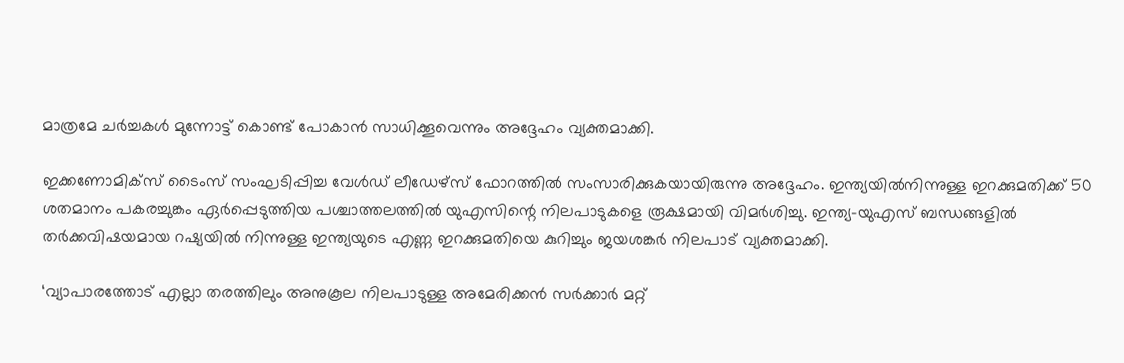മാത്രമേ ചർച്ചകൾ മുന്നോട്ട് കൊണ്ട് പോകാൻ സാധിക്കൂവെന്നും അദ്ദേഹം വ്യക്തമാക്കി.

ഇക്കണോമിക്‌സ് ടൈംസ് സംഘടിപ്പിച്ച വേൾഡ് ലീഡേഴ്‌സ് ഫോറത്തിൽ സംസാരിക്കുകയായിരുന്നു അദ്ദേഹം. ഇന്ത്യയിൽനിന്നുള്ള ഇറക്കുമതിക്ക് 50 ശതമാനം പകരച്ചുങ്കം ഏർപ്പെടുത്തിയ പശ്ചാത്തലത്തിൽ യുഎസിന്റെ നിലപാടുകളെ രൂക്ഷമായി വിമർശിച്ചു. ഇന്ത്യ-യുഎസ് ബന്ധങ്ങളിൽ തർക്കവിഷയമായ റഷ്യയിൽ നിന്നുള്ള ഇന്ത്യയുടെ എണ്ണ ഇറക്കുമതിയെ കുറിച്ചും ജയശങ്കർ നിലപാട് വ്യക്തമാക്കി.

‘വ്യാപാരത്തോട് എല്ലാ തരത്തിലും അനുകൂല നിലപാടുള്ള അമേരിക്കൻ സർക്കാർ മറ്റ്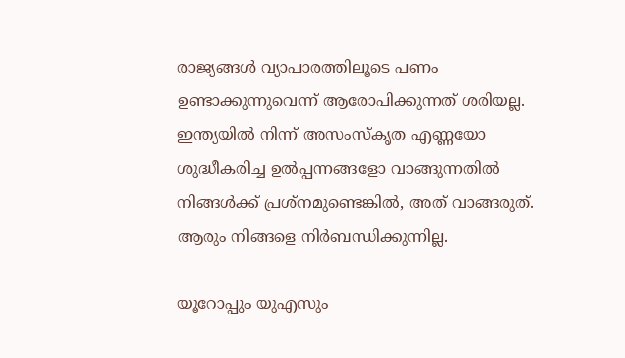രാജ്യങ്ങൾ വ്യാപാരത്തിലൂടെ പണം ഉണ്ടാക്കുന്നുവെന്ന് ആരോപിക്കുന്നത് ശരിയല്ല. ഇന്ത്യയിൽ നിന്ന് അസംസ്കൃത എണ്ണയോ ശുദ്ധീകരിച്ച ഉൽപ്പന്നങ്ങളോ വാങ്ങുന്നതിൽ നിങ്ങൾക്ക് പ്രശ്‌നമുണ്ടെങ്കിൽ, അത് വാങ്ങരുത്. ആരും നിങ്ങളെ നിർബന്ധിക്കുന്നില്ല.

യൂറോപ്പും യുഎസും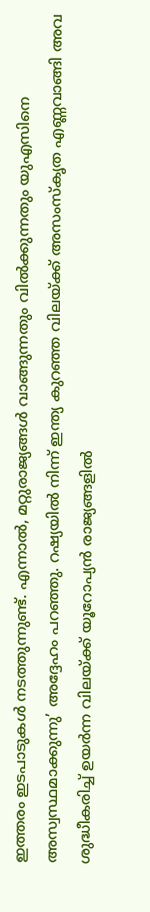ഇത്തരം ഇടപാടുകൾ നടത്തുന്നുണ്ട്. എന്നാൽ, മറ്റുരാജ്യങ്ങൾ വാങ്ങുന്നതും വിൽക്കുന്നതും യുഎസിനെ അസ്വസ്ഥമാക്കുന്നു’ അദ്ദേഹം പറഞ്ഞു. റഷ്യയിൽ നിന്ന് ഇന്ത്യ കുറഞ്ഞ വിലയ്ക്ക് അസംസ്‌കൃത എണ്ണവാങ്ങി അവ ശുദ്ധീകരിച്ച് ഉയർന്ന വിലയ്ക്ക് യൂറോപ്യൻ രാജ്യങ്ങളിൽ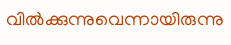വിൽക്കുന്നുവെന്നായിരുന്നു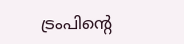ട്രംപിന്റെ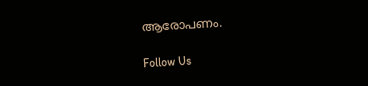ആരോപണം.

Follow Us